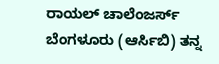ರಾಯಲ್ ಚಾಲೆಂಜರ್ಸ್ ಬೆಂಗಳೂರು (ಆರ್ಸಿಬಿ) ತನ್ನ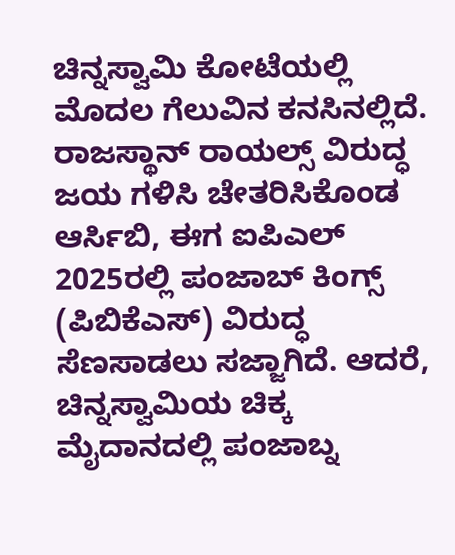ಚಿನ್ನಸ್ವಾಮಿ ಕೋಟೆಯಲ್ಲಿ ಮೊದಲ ಗೆಲುವಿನ ಕನಸಿನಲ್ಲಿದೆ. ರಾಜಸ್ಥಾನ್ ರಾಯಲ್ಸ್ ವಿರುದ್ಧ ಜಯ ಗಳಿಸಿ ಚೇತರಿಸಿಕೊಂಡ ಆರ್ಸಿಬಿ, ಈಗ ಐಪಿಎಲ್ 2025ರಲ್ಲಿ ಪಂಜಾಬ್ ಕಿಂಗ್ಸ್ (ಪಿಬಿಕೆಎಸ್) ವಿರುದ್ಧ ಸೆಣಸಾಡಲು ಸಜ್ಜಾಗಿದೆ. ಆದರೆ, ಚಿನ್ನಸ್ವಾಮಿಯ ಚಿಕ್ಕ ಮೈದಾನದಲ್ಲಿ ಪಂಜಾಬ್ನ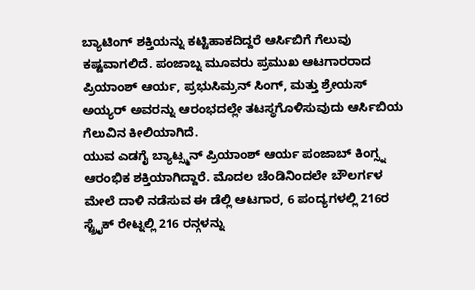ಬ್ಯಾಟಿಂಗ್ ಶಕ್ತಿಯನ್ನು ಕಟ್ಟಿಹಾಕದಿದ್ದರೆ ಆರ್ಸಿಬಿಗೆ ಗೆಲುವು ಕಷ್ಟವಾಗಲಿದೆ. ಪಂಜಾಬ್ನ ಮೂವರು ಪ್ರಮುಖ ಆಟಗಾರರಾದ ಪ್ರಿಯಾಂಶ್ ಆರ್ಯ, ಪ್ರಭುಸಿಮ್ರನ್ ಸಿಂಗ್, ಮತ್ತು ಶ್ರೇಯಸ್ ಅಯ್ಯರ್ ಅವರನ್ನು ಆರಂಭದಲ್ಲೇ ತಟಸ್ಥಗೊಳಿಸುವುದು ಆರ್ಸಿಬಿಯ ಗೆಲುವಿನ ಕೀಲಿಯಾಗಿದೆ.
ಯುವ ಎಡಗೈ ಬ್ಯಾಟ್ಸ್ಮನ್ ಪ್ರಿಯಾಂಶ್ ಆರ್ಯ ಪಂಜಾಬ್ ಕಿಂಗ್ಸ್ನ ಆರಂಭಿಕ ಶಕ್ತಿಯಾಗಿದ್ದಾರೆ. ಮೊದಲ ಚೆಂಡಿನಿಂದಲೇ ಬೌಲರ್ಗಳ ಮೇಲೆ ದಾಳಿ ನಡೆಸುವ ಈ ಡೆಲ್ಲಿ ಆಟಗಾರ, 6 ಪಂದ್ಯಗಳಲ್ಲಿ 216ರ ಸ್ಟ್ರೈಕ್ ರೇಟ್ನಲ್ಲಿ 216 ರನ್ಗಳನ್ನು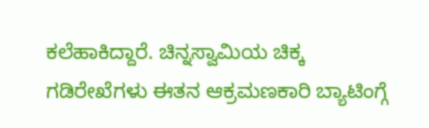ಕಲೆಹಾಕಿದ್ದಾರೆ. ಚಿನ್ನಸ್ವಾಮಿಯ ಚಿಕ್ಕ ಗಡಿರೇಖೆಗಳು ಈತನ ಆಕ್ರಮಣಕಾರಿ ಬ್ಯಾಟಿಂಗ್ಗೆ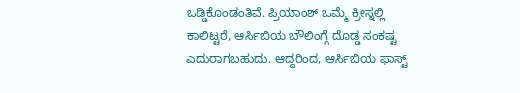ಒಡ್ಡಿಕೊಂಡಂತಿವೆ. ಪ್ರಿಯಾಂಶ್ ಒಮ್ಮೆ ಕ್ರೀಸ್ನಲ್ಲಿ ಕಾಲಿಟ್ಟರೆ, ಆರ್ಸಿಬಿಯ ಬೌಲಿಂಗ್ಗೆ ದೊಡ್ಡ ಸಂಕಷ್ಟ ಎದುರಾಗಬಹುದು. ಆದ್ದರಿಂದ, ಆರ್ಸಿಬಿಯ ಫಾಸ್ಟ್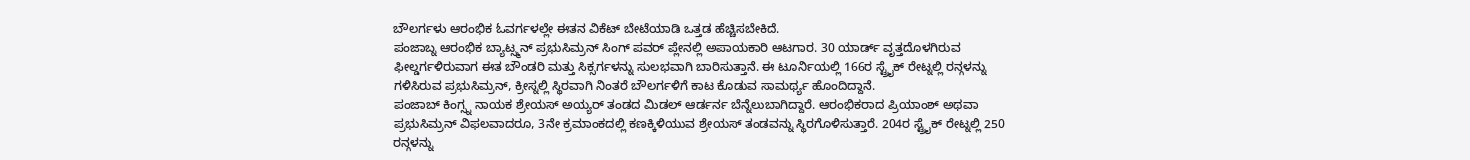ಬೌಲರ್ಗಳು ಆರಂಭಿಕ ಓವರ್ಗಳಲ್ಲೇ ಈತನ ವಿಕೆಟ್ ಬೇಟೆಯಾಡಿ ಒತ್ತಡ ಹೆಚ್ಚಿಸಬೇಕಿದೆ.
ಪಂಜಾಬ್ನ ಆರಂಭಿಕ ಬ್ಯಾಟ್ಸ್ಮನ್ ಪ್ರಭುಸಿಮ್ರನ್ ಸಿಂಗ್ ಪವರ್ ಪ್ಲೇನಲ್ಲಿ ಅಪಾಯಕಾರಿ ಆಟಗಾರ. 30 ಯಾರ್ಡ್ ವೃತ್ತದೊಳಗಿರುವ ಫೀಲ್ಡರ್ಗಳಿರುವಾಗ ಈತ ಬೌಂಡರಿ ಮತ್ತು ಸಿಕ್ಸರ್ಗಳನ್ನು ಸುಲಭವಾಗಿ ಬಾರಿಸುತ್ತಾನೆ. ಈ ಟೂರ್ನಿಯಲ್ಲಿ 166ರ ಸ್ಟ್ರೈಕ್ ರೇಟ್ನಲ್ಲಿ ರನ್ಗಳನ್ನು ಗಳಿಸಿರುವ ಪ್ರಭುಸಿಮ್ರನ್, ಕ್ರೀಸ್ನಲ್ಲಿ ಸ್ಥಿರವಾಗಿ ನಿಂತರೆ ಬೌಲರ್ಗಳಿಗೆ ಕಾಟ ಕೊಡುವ ಸಾಮರ್ಥ್ಯ ಹೊಂದಿದ್ದಾನೆ.
ಪಂಜಾಬ್ ಕಿಂಗ್ಸ್ನ ನಾಯಕ ಶ್ರೇಯಸ್ ಅಯ್ಯರ್ ತಂಡದ ಮಿಡಲ್ ಆರ್ಡರ್ನ ಬೆನ್ನೆಲುಬಾಗಿದ್ದಾರೆ. ಆರಂಭಿಕರಾದ ಪ್ರಿಯಾಂಶ್ ಅಥವಾ ಪ್ರಭುಸಿಮ್ರನ್ ವಿಫಲವಾದರೂ, 3ನೇ ಕ್ರಮಾಂಕದಲ್ಲಿ ಕಣಕ್ಕಿಳಿಯುವ ಶ್ರೇಯಸ್ ತಂಡವನ್ನು ಸ್ಥಿರಗೊಳಿಸುತ್ತಾರೆ. 204ರ ಸ್ಟ್ರೈಕ್ ರೇಟ್ನಲ್ಲಿ 250 ರನ್ಗಳನ್ನು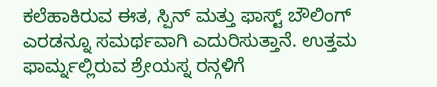ಕಲೆಹಾಕಿರುವ ಈತ, ಸ್ಪಿನ್ ಮತ್ತು ಫಾಸ್ಟ್ ಬೌಲಿಂಗ್ ಎರಡನ್ನೂ ಸಮರ್ಥವಾಗಿ ಎದುರಿಸುತ್ತಾನೆ. ಉತ್ತಮ ಫಾರ್ಮ್ನಲ್ಲಿರುವ ಶ್ರೇಯಸ್ನ ರನ್ಗಳಿಗೆ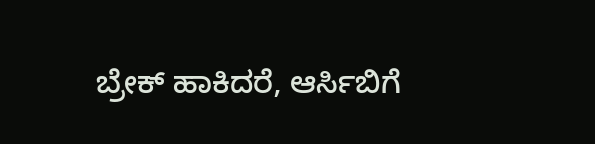ಬ್ರೇಕ್ ಹಾಕಿದರೆ, ಆರ್ಸಿಬಿಗೆ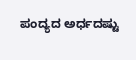ಪಂದ್ಯದ ಅರ್ಧದಷ್ಟು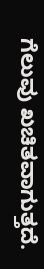ಗೆಲುವು ಖಚಿತವಾಗುತ್ತದೆ.